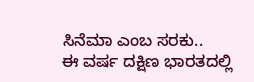ಸಿನೆಮಾ ಎಂಬ ಸರಕು..
ಈ ವರ್ಷ ದಕ್ಷಿಣ ಭಾರತದಲ್ಲಿ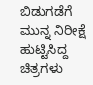ಬಿಡುಗಡೆಗೆ ಮುನ್ನ ನಿರೀಕ್ಷೆ ಹುಟ್ಟಿಸಿದ್ದ ಚಿತ್ರಗಳು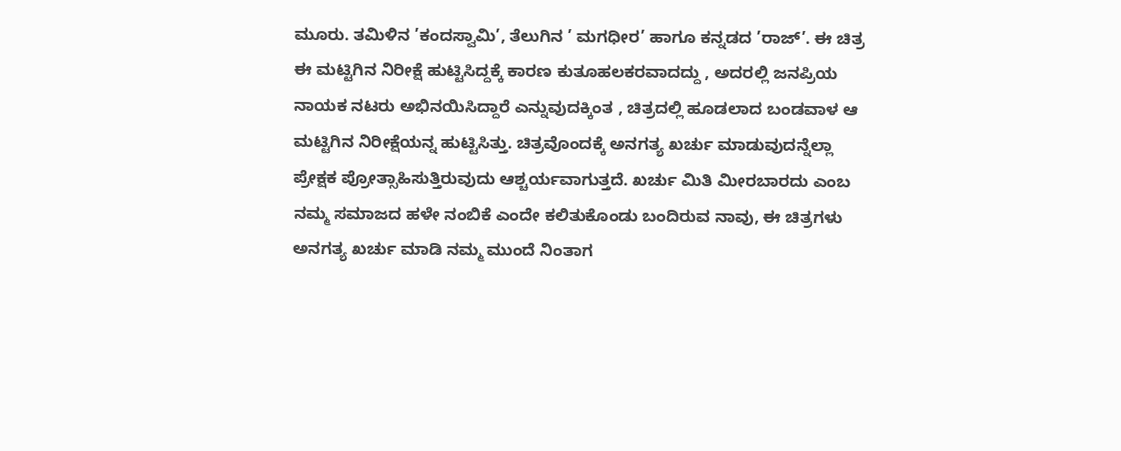ಮೂರು. ತಮಿಳಿನ ’ಕಂದಸ್ವಾಮಿ’, ತೆಲುಗಿನ ’ ಮಗಧೀರ’ ಹಾಗೂ ಕನ್ನಡದ ’ರಾಜ್’. ಈ ಚಿತ್ರ ಈ ಮಟ್ಟಿಗಿನ ನಿರೀಕ್ಷೆ ಹುಟ್ಟಿಸಿದ್ದಕ್ಕೆ ಕಾರಣ ಕುತೂಹಲಕರವಾದದ್ದು , ಅದರಲ್ಲಿ ಜನಪ್ರಿಯ ನಾಯಕ ನಟರು ಅಭಿನಯಿಸಿದ್ದಾರೆ ಎನ್ನುವುದಕ್ಕಿಂತ , ಚಿತ್ರದಲ್ಲಿ ಹೂಡಲಾದ ಬಂಡವಾಳ ಆ ಮಟ್ಟಿಗಿನ ನಿರೀಕ್ಷೆಯನ್ನ ಹುಟ್ಟಿಸಿತ್ತು. ಚಿತ್ರವೊಂದಕ್ಕೆ ಅನಗತ್ಯ ಖರ್ಚು ಮಾಡುವುದನ್ನೆಲ್ಲಾ ಪ್ರೇಕ್ಷಕ ಪ್ರೋತ್ಸಾಹಿಸುತ್ತಿರುವುದು ಆಶ್ಚರ್ಯವಾಗುತ್ತದೆ. ಖರ್ಚು ಮಿತಿ ಮೀರಬಾರದು ಎಂಬ ನಮ್ಮ ಸಮಾಜದ ಹಳೇ ನಂಬಿಕೆ ಎಂದೇ ಕಲಿತುಕೊಂಡು ಬಂದಿರುವ ನಾವು, ಈ ಚಿತ್ರಗಳು ಅನಗತ್ಯ ಖರ್ಚು ಮಾಡಿ ನಮ್ಮ ಮುಂದೆ ನಿಂತಾಗ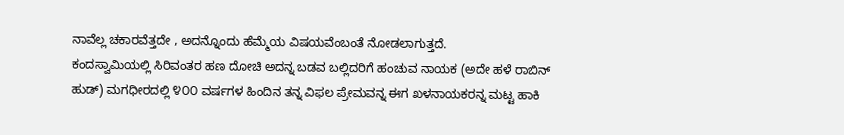ನಾವೆಲ್ಲ ಚಕಾರವೆತ್ತದೇ , ಅದನ್ನೊಂದು ಹೆಮ್ಮೆಯ ವಿಷಯವೆಂಬಂತೆ ನೋಡಲಾಗುತ್ತದೆ.
ಕಂದಸ್ವಾಮಿಯಲ್ಲಿ ಸಿರಿವಂತರ ಹಣ ದೋಚಿ ಅದನ್ನ ಬಡವ ಬಲ್ಲಿದರಿಗೆ ಹಂಚುವ ನಾಯಕ (ಅದೇ ಹಳೆ ರಾಬಿನ್ ಹುಡ್) ಮಗಧೀರದಲ್ಲಿ ೪೦೦ ವರ್ಷಗಳ ಹಿಂದಿನ ತನ್ನ ವಿಫಲ ಪ್ರೇಮವನ್ನ ಈಗ ಖಳನಾಯಕರನ್ನ ಮಟ್ಟ ಹಾಕಿ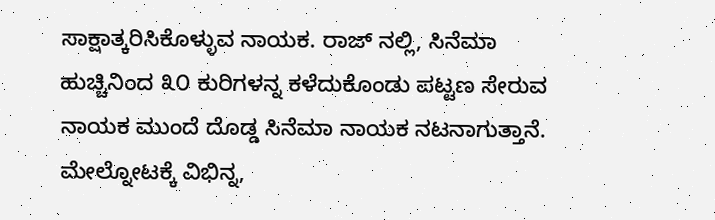ಸಾಕ್ಷಾತ್ಕರಿಸಿಕೊಳ್ಳುವ ನಾಯಕ. ರಾಜ್ ನಲ್ಲಿ, ಸಿನೆಮಾ ಹುಚ್ಚಿನಿಂದ ೩೦ ಕುರಿಗಳನ್ನ ಕಳೆದುಕೊಂಡು ಪಟ್ಟಣ ಸೇರುವ ನಾಯಕ ಮುಂದೆ ದೊಡ್ಡ ಸಿನೆಮಾ ನಾಯಕ ನಟನಾಗುತ್ತಾನೆ. ಮೇಲ್ನೋಟಕ್ಕೆ ವಿಭಿನ್ನ,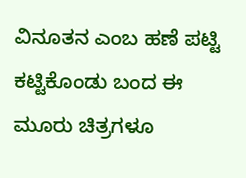ವಿನೂತನ ಎಂಬ ಹಣೆ ಪಟ್ಟಿ ಕಟ್ಟಿಕೊಂಡು ಬಂದ ಈ ಮೂರು ಚಿತ್ರಗಳೂ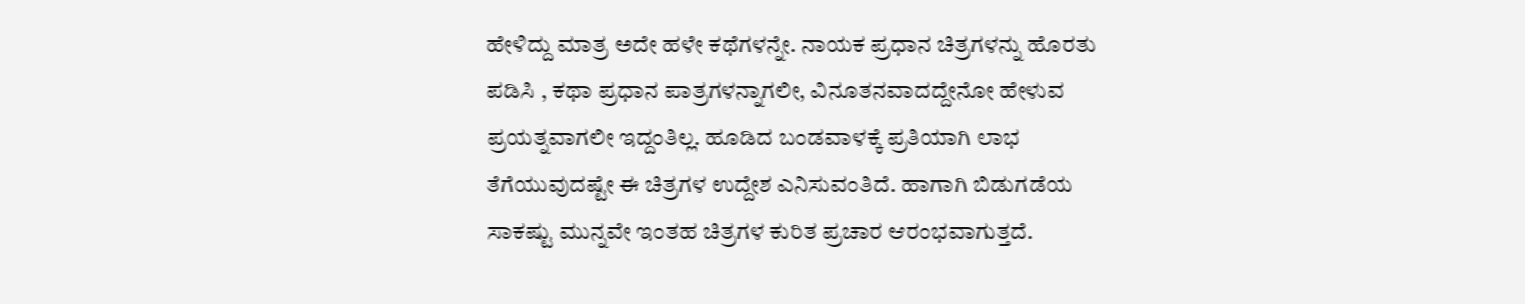ಹೇಳಿದ್ದು ಮಾತ್ರ ಅದೇ ಹಳೇ ಕಥೆಗಳನ್ನೇ. ನಾಯಕ ಪ್ರಧಾನ ಚಿತ್ರಗಳನ್ನು ಹೊರತು ಪಡಿಸಿ , ಕಥಾ ಪ್ರಧಾನ ಪಾತ್ರಗಳನ್ನಾಗಲೀ, ವಿನೂತನವಾದದ್ದೇನೋ ಹೇಳುವ ಪ್ರಯತ್ನವಾಗಲೀ ಇದ್ದಂತಿಲ್ಲ. ಹೂಡಿದ ಬಂಡವಾಳಕ್ಕೆ ಪ್ರತಿಯಾಗಿ ಲಾಭ ತೆಗೆಯುವುದಷ್ಟೇ ಈ ಚಿತ್ರಗಳ ಉದ್ದೇಶ ಎನಿಸುವಂತಿದೆ. ಹಾಗಾಗಿ ಬಿಡುಗಡೆಯ ಸಾಕಷ್ಟು ಮುನ್ನವೇ ಇಂತಹ ಚಿತ್ರಗಳ ಕುರಿತ ಪ್ರಚಾರ ಆರಂಭವಾಗುತ್ತದೆ.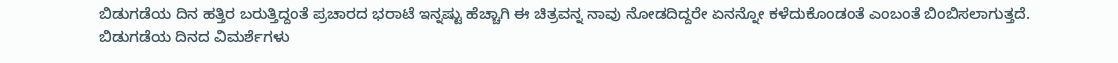ಬಿಡುಗಡೆಯ ದಿನ ಹತ್ತಿರ ಬರುತ್ತಿದ್ದಂತೆ ಪ್ರಚಾರದ ಭರಾಟೆ ಇನ್ನಷ್ಟು ಹೆಚ್ಚಾಗಿ ಈ ಚಿತ್ರವನ್ನ ನಾವು ನೋಡದಿದ್ದರೇ ಏನನ್ನೋ ಕಳೆದುಕೊಂಡಂತೆ ಎಂಬಂತೆ ಬಿಂಬಿಸಲಾಗುತ್ತದೆ. ಬಿಡುಗಡೆಯ ದಿನದ ವಿಮರ್ಶೆಗಳು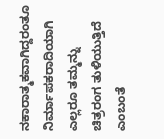ನಕಾರಾತ್ಮಕವಾಗಿದ್ದರಂತೂ ನಿರ್ಮಾಪಕರಾದಿಯಾಗಿ ಎಲ್ಲರೂ ತಮ್ಮನ್ನು ಚಿತ್ರರಂಗ ತುಳಿಯುತ್ತಿದೆ ಎಂಬಂತೆ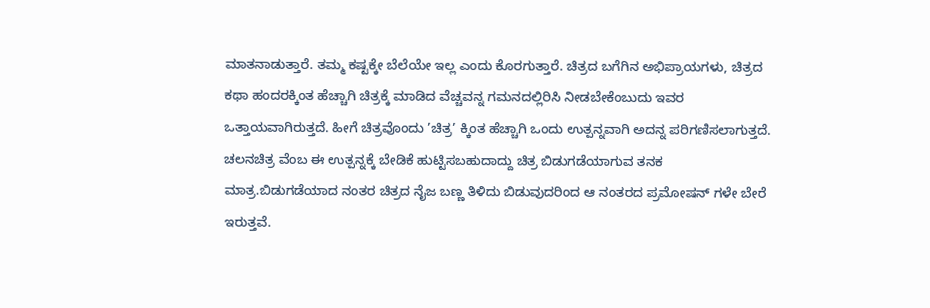ಮಾತನಾಡುತ್ತಾರೆ. ತಮ್ಮ ಕಷ್ಟಕ್ಕೇ ಬೆಲೆಯೇ ಇಲ್ಲ ಎಂದು ಕೊರಗುತ್ತಾರೆ. ಚಿತ್ರದ ಬಗೆಗಿನ ಅಭಿಪ್ರಾಯಗಳು, ಚಿತ್ರದ ಕಥಾ ಹಂದರಕ್ಕಿಂತ ಹೆಚ್ಚಾಗಿ ಚಿತ್ರಕ್ಕೆ ಮಾಡಿದ ವೆಚ್ಚವನ್ನ ಗಮನದಲ್ಲಿರಿಸಿ ನೀಡಬೇಕೆಂಬುದು ಇವರ ಒತ್ತಾಯವಾಗಿರುತ್ತದೆ. ಹೀಗೆ ಚಿತ್ರವೊಂದು ’ಚಿತ್ರ’ ಕ್ಕಿಂತ ಹೆಚ್ಚಾಗಿ ಒಂದು ಉತ್ಪನ್ನವಾಗಿ ಅದನ್ನ ಪರಿಗಣಿಸಲಾಗುತ್ತದೆ. ಚಲನಚಿತ್ರ ವೆಂಬ ಈ ಉತ್ಪನ್ನಕ್ಕೆ ಬೇಡಿಕೆ ಹುಟ್ಟಿಸಬಹುದಾದ್ದು ಚಿತ್ರ ಬಿಡುಗಡೆಯಾಗುವ ತನಕ ಮಾತ್ರ.ಬಿಡುಗಡೆಯಾದ ನಂತರ ಚಿತ್ರದ ನೈಜ ಬಣ್ಣ ತಿಳಿದು ಬಿಡುವುದರಿಂದ ಆ ನಂತರದ ಪ್ರಮೋಷನ್ ಗಳೇ ಬೇರೆ ಇರುತ್ತವೆ.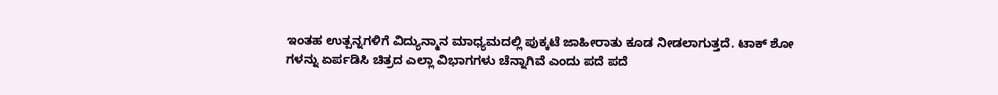ಇಂತಹ ಉತ್ಪನ್ನಗಳಿಗೆ ವಿದ್ಯುನ್ಮಾನ ಮಾಧ್ಯಮದಲ್ಲಿ ಪುಕ್ಕಟೆ ಜಾಹೀರಾತು ಕೂಡ ನೀಡಲಾಗುತ್ತದೆ. ಟಾಕ್ ಶೋ ಗಳನ್ನು ಏರ್ಪಡಿಸಿ ಚಿತ್ರದ ಎಲ್ಲಾ ವಿಭಾಗಗಳು ಚೆನ್ನಾಗಿವೆ ಎಂದು ಪದೆ ಪದೆ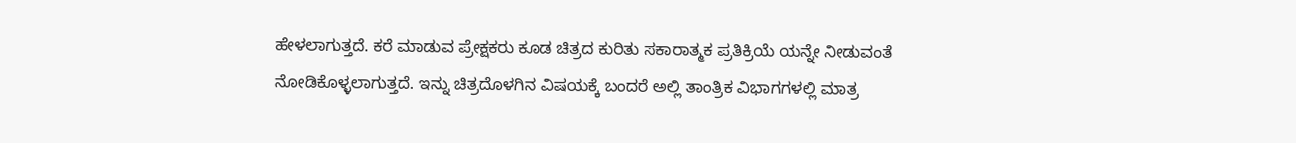ಹೇಳಲಾಗುತ್ತದೆ. ಕರೆ ಮಾಡುವ ಪ್ರೇಕ್ಷಕರು ಕೂಡ ಚಿತ್ರದ ಕುರಿತು ಸಕಾರಾತ್ಮಕ ಪ್ರತಿಕ್ರಿಯೆ ಯನ್ನೇ ನೀಡುವಂತೆ ನೋಡಿಕೊಳ್ಳಲಾಗುತ್ತದೆ. ಇನ್ನು ಚಿತ್ರದೊಳಗಿನ ವಿಷಯಕ್ಕೆ ಬಂದರೆ ಅಲ್ಲಿ ತಾಂತ್ರಿಕ ವಿಭಾಗಗಳಲ್ಲಿ ಮಾತ್ರ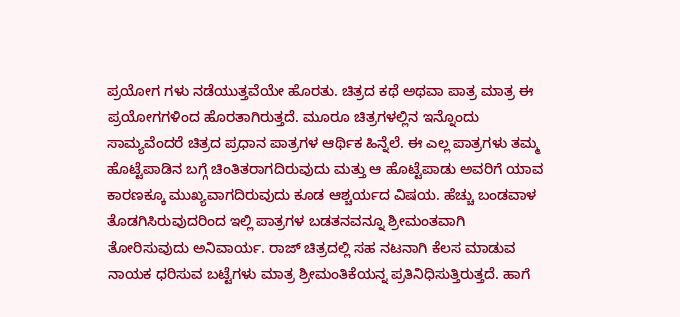ಪ್ರಯೋಗ ಗಳು ನಡೆಯುತ್ತವೆಯೇ ಹೊರತು. ಚಿತ್ರದ ಕಥೆ ಅಥವಾ ಪಾತ್ರ ಮಾತ್ರ ಈ ಪ್ರಯೋಗಗಳಿಂದ ಹೊರತಾಗಿರುತ್ತದೆ. ಮೂರೂ ಚಿತ್ರಗಳಲ್ಲಿನ ಇನ್ನೊಂದು ಸಾಮ್ಯವೆಂದರೆ ಚಿತ್ರದ ಪ್ರಧಾನ ಪಾತ್ರಗಳ ಆರ್ಥಿಕ ಹಿನ್ನೆಲೆ. ಈ ಎಲ್ಲ ಪಾತ್ರಗಳು ತಮ್ಮ ಹೊಟ್ಟೆಪಾಡಿನ ಬಗ್ಗೆ ಚಿಂತಿತರಾಗದಿರುವುದು ಮತ್ತು ಆ ಹೊಟ್ಟೆಪಾಡು ಅವರಿಗೆ ಯಾವ ಕಾರಣಕ್ಕೂ ಮುಖ್ಯವಾಗದಿರುವುದು ಕೂಡ ಆಶ್ಚರ್ಯದ ವಿಷಯ. ಹೆಚ್ಚು ಬಂಡವಾಳ ತೊಡಗಿಸಿರುವುದರಿಂದ ಇಲ್ಲಿ ಪಾತ್ರಗಳ ಬಡತನವನ್ನೂ ಶ್ರೀಮಂತವಾಗಿ ತೋರಿಸುವುದು ಅನಿವಾರ್ಯ. ರಾಜ್ ಚಿತ್ರದಲ್ಲಿ ಸಹ ನಟನಾಗಿ ಕೆಲಸ ಮಾಡುವ ನಾಯಕ ಧರಿಸುವ ಬಟ್ಟೆಗಳು ಮಾತ್ರ ಶ್ರೀಮಂತಿಕೆಯನ್ನ ಪ್ರತಿನಿಧಿಸುತ್ತಿರುತ್ತದೆ. ಹಾಗೆ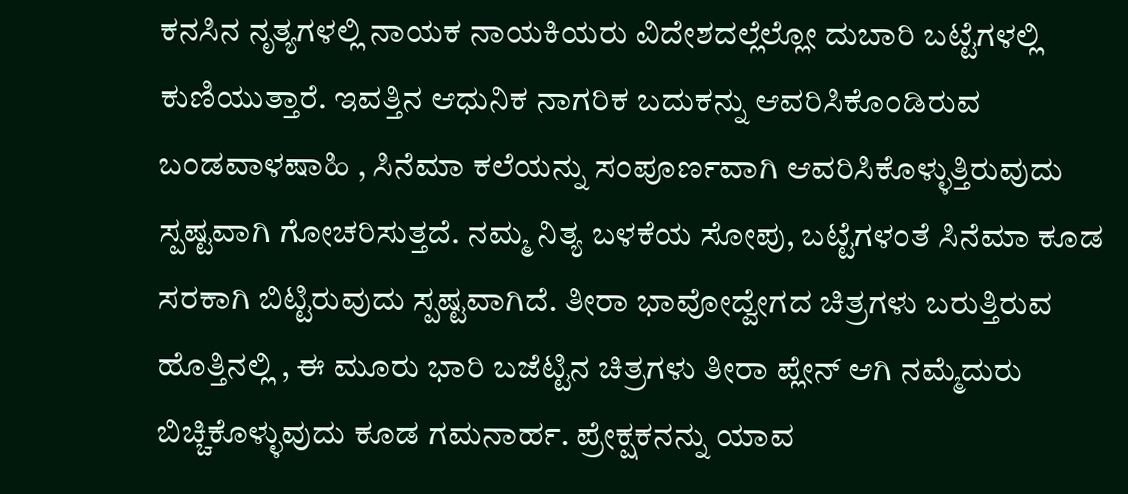ಕನಸಿನ ನೃತ್ಯಗಳಲ್ಲಿ ನಾಯಕ ನಾಯಕಿಯರು ವಿದೇಶದಲ್ಲೆಲ್ಲೋ ದುಬಾರಿ ಬಟ್ಟೆಗಳಲ್ಲಿ ಕುಣಿಯುತ್ತಾರೆ. ಇವತ್ತಿನ ಆಧುನಿಕ ನಾಗರಿಕ ಬದುಕನ್ನು ಆವರಿಸಿಕೊಂಡಿರುವ ಬಂಡವಾಳಷಾಹಿ , ಸಿನೆಮಾ ಕಲೆಯನ್ನು ಸಂಪೂರ್ಣವಾಗಿ ಆವರಿಸಿಕೊಳ್ಳುತ್ತಿರುವುದು ಸ್ಪಷ್ಟವಾಗಿ ಗೋಚರಿಸುತ್ತದೆ. ನಮ್ಮ ನಿತ್ಯ ಬಳಕೆಯ ಸೋಪು, ಬಟ್ಟೆಗಳಂತೆ ಸಿನೆಮಾ ಕೂಡ ಸರಕಾಗಿ ಬಿಟ್ಟಿರುವುದು ಸ್ಪಷ್ಟವಾಗಿದೆ. ತೀರಾ ಭಾವೋದ್ವೇಗದ ಚಿತ್ರಗಳು ಬರುತ್ತಿರುವ ಹೊತ್ತಿನಲ್ಲಿ , ಈ ಮೂರು ಭಾರಿ ಬಜೆಟ್ಟಿನ ಚಿತ್ರಗಳು ತೀರಾ ಪ್ಲೇನ್ ಆಗಿ ನಮ್ಮೆದುರು ಬಿಚ್ಚಿಕೊಳ್ಳುವುದು ಕೂಡ ಗಮನಾರ್ಹ. ಪ್ರೇಕ್ಷಕನನ್ನು ಯಾವ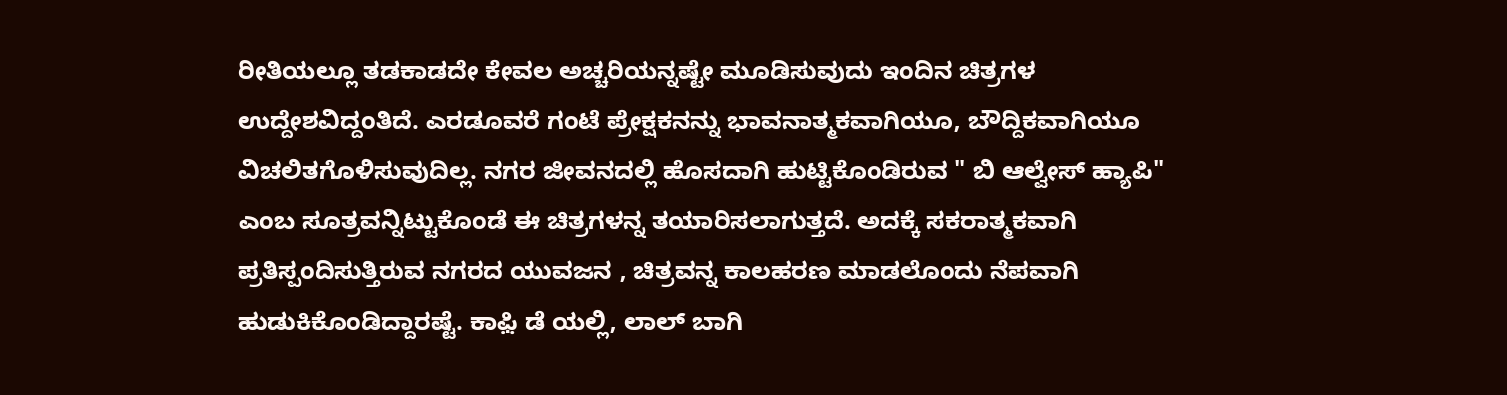ರೀತಿಯಲ್ಲೂ ತಡಕಾಡದೇ ಕೇವಲ ಅಚ್ಚರಿಯನ್ನಷ್ಟೇ ಮೂಡಿಸುವುದು ಇಂದಿನ ಚಿತ್ರಗಳ ಉದ್ದೇಶವಿದ್ದಂತಿದೆ. ಎರಡೂವರೆ ಗಂಟೆ ಪ್ರೇಕ್ಷಕನನ್ನು ಭಾವನಾತ್ಮಕವಾಗಿಯೂ, ಬೌದ್ದಿಕವಾಗಿಯೂ ವಿಚಲಿತಗೊಳಿಸುವುದಿಲ್ಲ. ನಗರ ಜೀವನದಲ್ಲಿ ಹೊಸದಾಗಿ ಹುಟ್ಟಿಕೊಂಡಿರುವ " ಬಿ ಆಲ್ವೇಸ್ ಹ್ಯಾಪಿ" ಎಂಬ ಸೂತ್ರವನ್ನಿಟ್ಟುಕೊಂಡೆ ಈ ಚಿತ್ರಗಳನ್ನ ತಯಾರಿಸಲಾಗುತ್ತದೆ. ಅದಕ್ಕೆ ಸಕರಾತ್ಮಕವಾಗಿ ಪ್ರತಿಸ್ಪಂದಿಸುತ್ತಿರುವ ನಗರದ ಯುವಜನ , ಚಿತ್ರವನ್ನ ಕಾಲಹರಣ ಮಾಡಲೊಂದು ನೆಪವಾಗಿ ಹುಡುಕಿಕೊಂಡಿದ್ದಾರಷ್ಟೆ. ಕಾಫ಼ಿ ಡೆ ಯಲ್ಲಿ, ಲಾಲ್ ಬಾಗಿ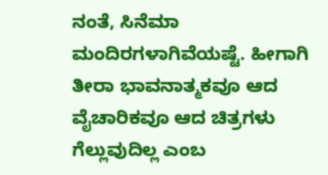ನಂತೆ, ಸಿನೆಮಾ ಮಂದಿರಗಳಾಗಿವೆಯಷ್ಟೆ. ಹೀಗಾಗಿ ತೀರಾ ಭಾವನಾತ್ಮಕವೂ ಆದ ವೈಚಾರಿಕವೂ ಆದ ಚಿತ್ರಗಳು ಗೆಲ್ಲುವುದಿಲ್ಲ ಎಂಬ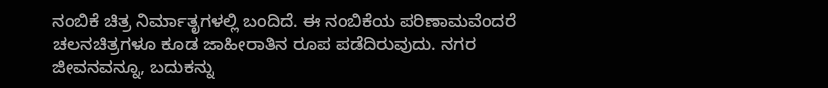ನಂಬಿಕೆ ಚಿತ್ರ ನಿರ್ಮಾತೃಗಳಲ್ಲಿ ಬಂದಿದೆ. ಈ ನಂಬಿಕೆಯ ಪರಿಣಾಮವೆಂದರೆ ಚಲನಚಿತ್ರಗಳೂ ಕೂಡ ಜಾಹೀರಾತಿನ ರೂಪ ಪಡೆದಿರುವುದು. ನಗರ ಜೀವನವನ್ನೂ, ಬದುಕನ್ನು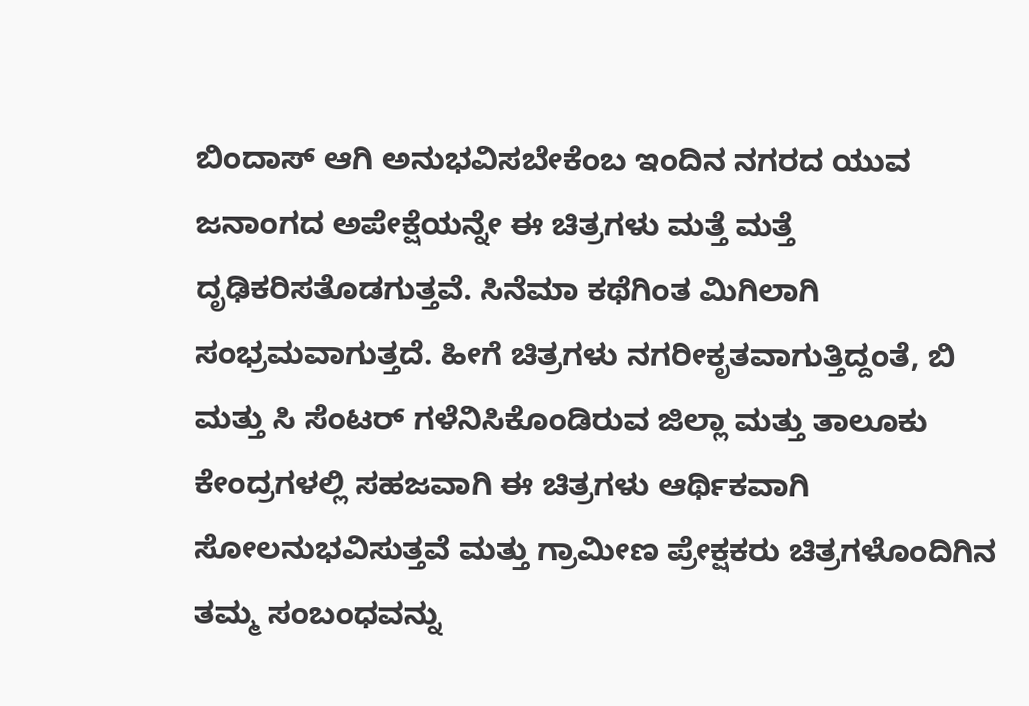ಬಿಂದಾಸ್ ಆಗಿ ಅನುಭವಿಸಬೇಕೆಂಬ ಇಂದಿನ ನಗರದ ಯುವ ಜನಾಂಗದ ಅಪೇಕ್ಷೆಯನ್ನೇ ಈ ಚಿತ್ರಗಳು ಮತ್ತೆ ಮತ್ತೆ ದೃಢಿಕರಿಸತೊಡಗುತ್ತವೆ. ಸಿನೆಮಾ ಕಥೆಗಿಂತ ಮಿಗಿಲಾಗಿ ಸಂಭ್ರಮವಾಗುತ್ತದೆ. ಹೀಗೆ ಚಿತ್ರಗಳು ನಗರೀಕೃತವಾಗುತ್ತಿದ್ದಂತೆ, ಬಿ ಮತ್ತು ಸಿ ಸೆಂಟರ್ ಗಳೆನಿಸಿಕೊಂಡಿರುವ ಜಿಲ್ಲಾ ಮತ್ತು ತಾಲೂಕು ಕೇಂದ್ರಗಳಲ್ಲಿ ಸಹಜವಾಗಿ ಈ ಚಿತ್ರಗಳು ಆರ್ಥಿಕವಾಗಿ ಸೋಲನುಭವಿಸುತ್ತವೆ ಮತ್ತು ಗ್ರಾಮೀಣ ಪ್ರೇಕ್ಷಕರು ಚಿತ್ರಗಳೊಂದಿಗಿನ ತಮ್ಮ ಸಂಬಂಧವನ್ನು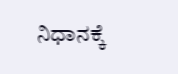ನಿಧಾನಕ್ಕೆ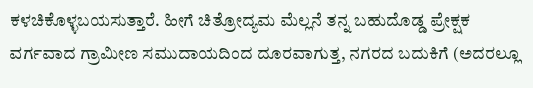ಕಳಚಿಕೊಳ್ಳಬಯಸುತ್ತಾರೆ. ಹೀಗೆ ಚಿತ್ರೋದ್ಯಮ ಮೆಲ್ಲನೆ ತನ್ನ ಬಹುದೊಡ್ಡ ಪ್ರೇಕ್ಷಕ ವರ್ಗವಾದ ಗ್ರಾಮೀಣ ಸಮುದಾಯದಿಂದ ದೂರವಾಗುತ್ತ, ನಗರದ ಬದುಕಿಗೆ (ಅದರಲ್ಲೂ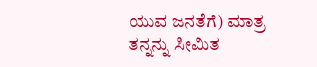ಯುವ ಜನತೆಗೆ) ಮಾತ್ರ ತನ್ನನ್ನು ಸೀಮಿತ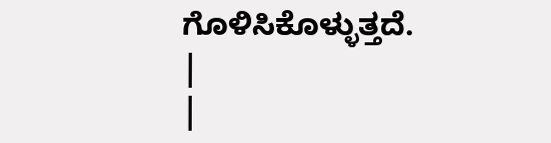ಗೊಳಿಸಿಕೊಳ್ಳುತ್ತದೆ.
|
|